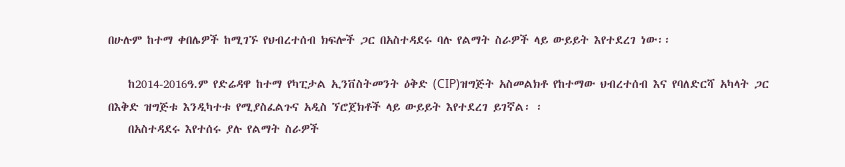በሁሉም ከተማ ቀበሌዎች ከሚገኙ የህብረተሰብ ክፍሎች ጋር በአስተዳደሩ ባሉ የልማት ስራዎች ላይ ውይይት እየተደረገ ነው፡፡

    ከ2014-2016ዓ.ም የድሬዳዋ ከተማ የካፒታል ኢንቨስትመንት ዕቅድ (CIP)ዝግጅት አስመልክቶ የከተማው ህብረተሰብ እና የባለድርሻ አካላት ጋር በእቅድ ዝግጅቱ እንዲካተቱ የሚያስፈልጉና አዲስ ኘሮጀክቶች ላይ ውይይት እየተደረገ ይገኛል፡ ፡
    በአስተዳደሩ እየተሰሩ ያሉ የልማት ስራዎች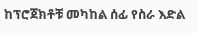ከፕሮጀክቶቹ መካከል ሰፊ የስራ እድል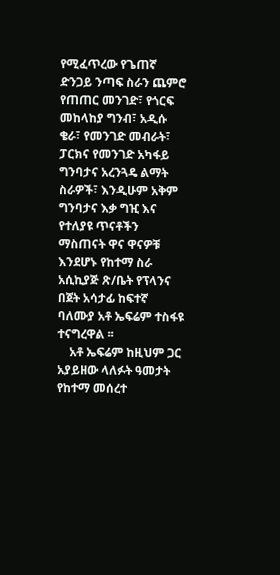የሚፈጥረው የጌጠኛ ድንጋይ ንጣፍ ስራን ጨምሮ የጠጠር መንገድ፣ የጎርፍ መከላከያ ግንብ፣ አዲሱ ቄራ፣ የመንገድ መብራት፣ ፓርክና የመንገድ አካፋይ ግንባታና አረንጓዴ ልማት ስራዎች፣ እንዲሁም አቅም ግንባታና እቃ ግዢ እና የተለያዩ ጥናቶችን ማስጠናት ዋና ዋናዎቹ እንደሆኑ የከተማ ስራ አሲኪያጅ ጽ/ቤት የፕላንና በጀት አሳታፊ ከፍተኛ ባለሙያ አቶ ኤፍሬም ተስፋዩ ተናግረዋል ፡፡
    አቶ ኤፍሬም ከዚህም ጋር አያይዘው ላለፉት ዓመታት የከተማ መሰረተ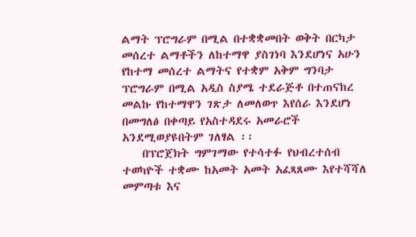ልማት ፕሮግራም በሚል በተቋቋመበት ወቅት በርካታ መሰረተ ልማቶችን ለከተማዋ ያስገነባ እንደሆነና አሁን የከተማ መሰረተ ልማትና የተቋም አቅም ግንባታ ፕሮግራም በሚል አዲስ ስያሜ ተደራጅቶ በተጠናከረ መልኩ የከተማዋን ገጽታ ለመለወጥ እየሰራ እንደሆነ በመግለፅ በቀጣይ የአስተዳደሩ አመራሮች አንደሚወያዩበትም ገለፃል ፡፡
    በፕሮጀክት ግምገማው የተሳተፉ የህብረተሰብ ተወካዮች ተቋሙ ከአመት አመት አፈጻጸሙ እየተሻሻለ መምጣቱ እና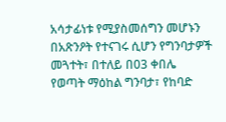አሳታፊነቱ የሚያስመሰግን መሆኑን በአጽንዖት የተናገሩ ሲሆን የግንባታዎች መጓተት፣ በተለይ በ03 ቀበሌ የወጣት ማዕከል ግንባታ፣ የከባድ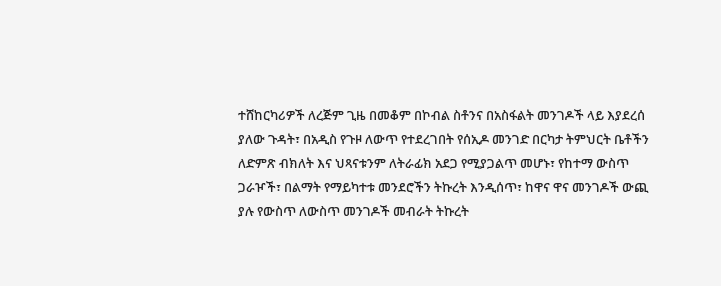ተሸከርካሪዎች ለረጅም ጊዜ በመቆም በኮብል ስቶንና በአስፋልት መንገዶች ላይ እያደረሰ ያለው ጉዳት፣ በአዲስ የጉዞ ለውጥ የተደረገበት የሰኢዶ መንገድ በርካታ ትምህርት ቤቶችን ለድምጽ ብክለት እና ህጻናቱንም ለትራፊክ አደጋ የሚያጋልጥ መሆኑ፣ የከተማ ውስጥ ጋራዦች፣ በልማት የማይካተቱ መንደሮችን ትኩረት እንዲሰጥ፣ ከዋና ዋና መንገዶች ውጪ ያሉ የውስጥ ለውስጥ መንገዶች መብራት ትኩረት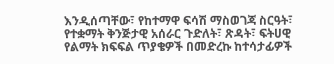እንዲሰጣቸው፣ የከተማዋ ፍሳሽ ማስወገጃ ስርዓት፣ የተቋማት ቅንጅታዊ አሰራር ጉድለት፣ ጽዳት፣ ፍትሀዊ የልማት ክፍፍል ጥያቄዎች በመድረኩ ከተሳታፊዎች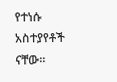የተነሱ አስተያየቶች ናቸው፡፡